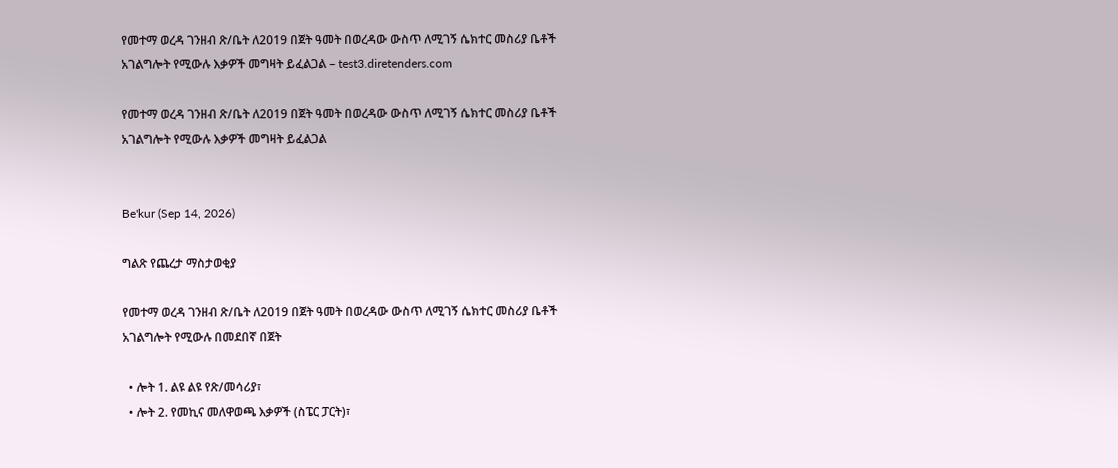የመተማ ወረዳ ገንዘብ ጽ/ቤት ለ2019 በጀት ዓመት በወረዳው ውስጥ ለሚገኝ ሴክተር መስሪያ ቤቶች አገልግሎት የሚውሉ እቃዎች መግዛት ይፈልጋል – test3.diretenders.com

የመተማ ወረዳ ገንዘብ ጽ/ቤት ለ2019 በጀት ዓመት በወረዳው ውስጥ ለሚገኝ ሴክተር መስሪያ ቤቶች አገልግሎት የሚውሉ እቃዎች መግዛት ይፈልጋል


Be'kur (Sep 14, 2026)

ግልጽ የጨረታ ማስታወቂያ

የመተማ ወረዳ ገንዘብ ጽ/ቤት ለ2019 በጀት ዓመት በወረዳው ውስጥ ለሚገኝ ሴክተር መስሪያ ቤቶች አገልግሎት የሚውሉ በመደበኛ በጀት

  • ሎት 1. ልዩ ልዩ የጽ/መሳሪያ፣
  • ሎት 2. የመኪና መለዋወጫ እቃዎች (ስፔር ፓርት)፣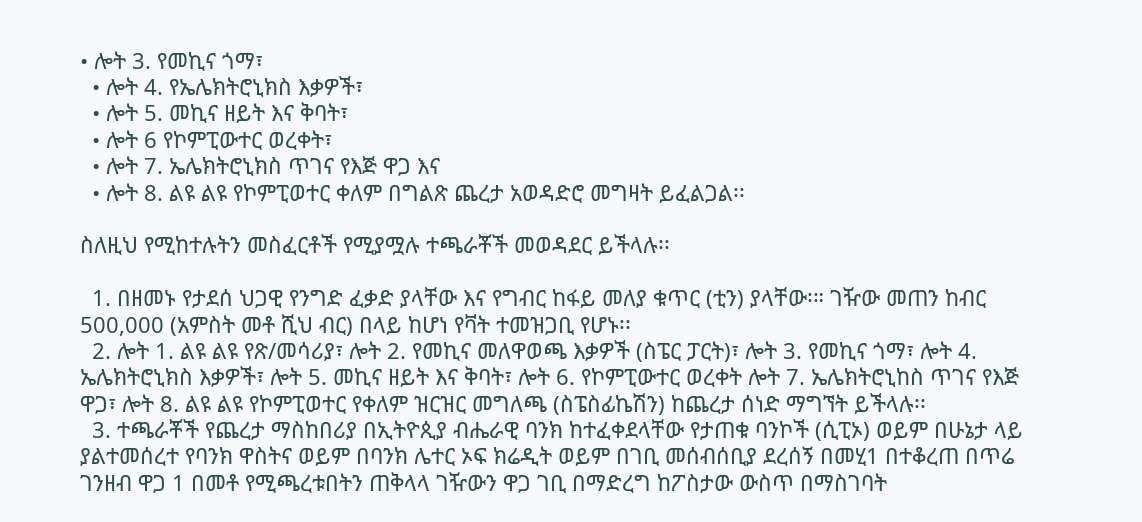• ሎት 3. የመኪና ጎማ፣
  • ሎት 4. የኤሌክትሮኒክስ እቃዎች፣
  • ሎት 5. መኪና ዘይት እና ቅባት፣
  • ሎት 6 የኮምፒውተር ወረቀት፣
  • ሎት 7. ኤሌክትሮኒክስ ጥገና የእጅ ዋጋ እና
  • ሎት 8. ልዩ ልዩ የኮምፒወተር ቀለም በግልጽ ጨረታ አወዳድሮ መግዛት ይፈልጋል፡፡

ስለዚህ የሚከተሉትን መስፈርቶች የሚያሟሉ ተጫራቾች መወዳደር ይችላሉ፡፡

  1. በዘመኑ የታደሰ ህጋዊ የንግድ ፈቃድ ያላቸው እና የግብር ከፋይ መለያ ቁጥር (ቲን) ያላቸው፡። ገዥው መጠን ከብር 500,000 (አምስት መቶ ሺህ ብር) በላይ ከሆነ የቫት ተመዝጋቢ የሆኑ፡፡
  2. ሎት 1. ልዩ ልዩ የጽ/መሳሪያ፣ ሎት 2. የመኪና መለዋወጫ እቃዎች (ስፔር ፓርት)፣ ሎት 3. የመኪና ጎማ፣ ሎት 4. ኤሌክትሮኒክስ እቃዎች፣ ሎት 5. መኪና ዘይት እና ቅባት፣ ሎት 6. የኮምፒውተር ወረቀት ሎት 7. ኤሌክትሮኒከስ ጥገና የእጅ ዋጋ፣ ሎት 8. ልዩ ልዩ የኮምፒወተር የቀለም ዝርዝር መግለጫ (ስፔስፊኬሽን) ከጨረታ ሰነድ ማግኘት ይችላሉ፡፡
  3. ተጫራቾች የጨረታ ማስከበሪያ በኢትዮጲያ ብሔራዊ ባንክ ከተፈቀደላቸው የታጠቁ ባንኮች (ሲፒኦ) ወይም በሁኔታ ላይ ያልተመሰረተ የባንክ ዋስትና ወይም በባንክ ሌተር ኦፍ ክሬዲት ወይም በገቢ መሰብሰቢያ ደረሰኝ በመሂ1 በተቆረጠ በጥሬ ገንዘብ ዋጋ 1 በመቶ የሚጫረቱበትን ጠቅላላ ገዥውን ዋጋ ገቢ በማድረግ ከፖስታው ውስጥ በማስገባት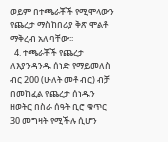ወይም በተጫራቾች የሚሞላውን የጨረታ ማስከበሪያ ቅጽ ሞልቶ ማቅረብ አለባቸው፡፡
  4. ተጫራቾች የጨረታ ለእያንዳንዱ ሰነድ የማይመለስ ብር 200 (ሁለት መቶ ብር) ብቻ በመከፈል የጨረታ ሰነዱን ዘወትር በስራ ሰዓት ቢሮ ቁጥር 30 መግዛት የሚችሉ ሲሆን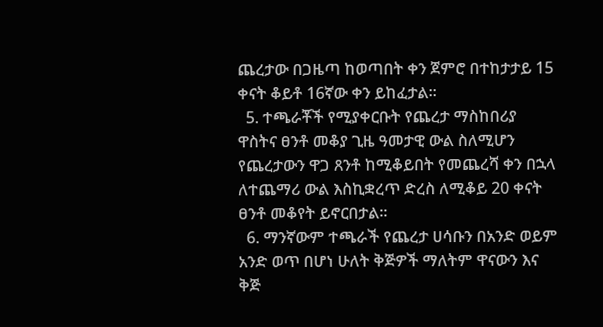ጨረታው በጋዜጣ ከወጣበት ቀን ጀምሮ በተከታታይ 15 ቀናት ቆይቶ 16ኛው ቀን ይከፈታል፡፡
  5. ተጫራቾች የሚያቀርቡት የጨረታ ማስከበሪያ ዋስትና ፀንቶ መቆያ ጊዜ ዓመታዊ ውል ስለሚሆን የጨረታውን ዋጋ ጸንቶ ከሚቆይበት የመጨረሻ ቀን በኋላ ለተጨማሪ ውል እስኪቋረጥ ድረስ ለሚቆይ 20 ቀናት ፀንቶ መቆየት ይኖርበታል፡፡
  6. ማንኛውም ተጫራች የጨረታ ሀሳቡን በአንድ ወይም አንድ ወጥ በሆነ ሁለት ቅጅዎች ማለትም ዋናውን እና ቅጅ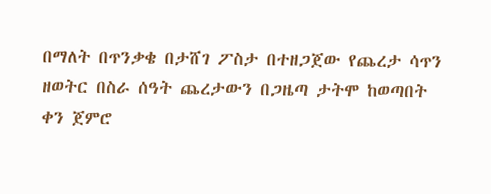በማለት በጥንቃቄ በታሸገ ፖስታ በተዘጋጀው የጨረታ ሳጥን ዘወትር በስራ ሰዓት ጨረታውን በጋዜጣ ታትሞ ከወጣበት ቀን ጀምሮ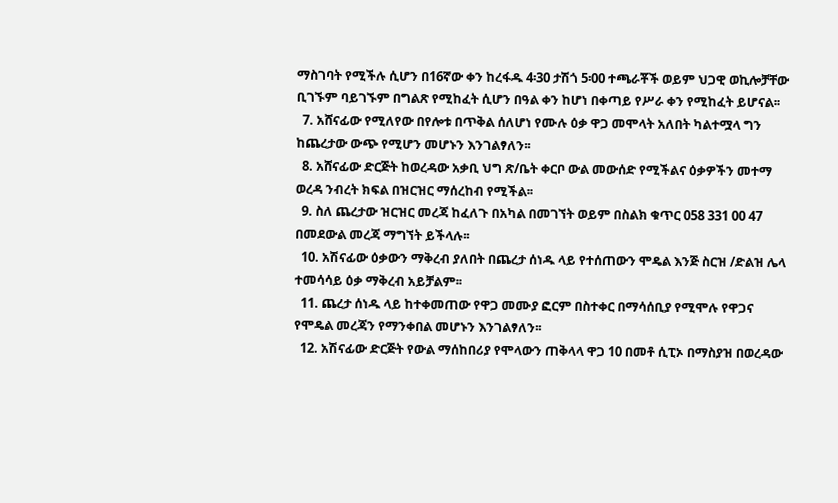ማስገባት የሚችሉ ሲሆን በ16ኛው ቀን ከረፋዱ 4፡30 ታሽጎ 5፡00 ተጫራቾች ወይም ህጋዊ ወኪሎቻቸው ቢገኙም ባይገኙም በግልጽ የሚከፈት ሲሆን በዓል ቀን ከሆነ በቀጣይ የሥራ ቀን የሚከፈት ይሆናል፡፡
  7. አሸናፊው የሚለየው በየሎቱ በጥቅል ሰለሆነ የሙሉ ዕቃ ዋጋ መሞላት አለበት ካልተሟላ ግን ከጨረታው ውጭ የሚሆን መሆኑን እንገልፃለን፡፡
  8. አሸናፊው ድርጅት ከወረዳው አቃቢ ህግ ጽ/ቤት ቀርቦ ውል መውሰድ የሚችልና ዕቃዎችን መተማ ወረዳ ንብረት ክፍል በዝርዝር ማሰረከብ የሚችል፡፡
  9. ስለ ጨረታው ዝርዝር መረጃ ከፈለጉ በአካል በመገኘት ወይም በስልክ ቁጥር 058 331 00 47 በመደውል መረጃ ማግኘት ይችላሉ፡፡
  10. አሽናፊው ዕቃውን ማቅረብ ያለበት በጨረታ ሰነዱ ላይ የተሰጠውን ሞዴል እንጅ ስርዝ /ድልዝ ሌላ ተመሳሳይ ዕቃ ማቅረብ አይቻልም፡፡
  11. ጨረታ ሰነዱ ላይ ከተቀመጠው የዋጋ መሙያ ፎርም በስተቀር በማሳሰቢያ የሚሞሉ የዋጋና የሞዴል መረጃን የማንቀበል መሆኑን እንገልፃለን፡፡
  12. አሽናፊው ድርጅት የውል ማሰከበሪያ የሞላውን ጠቅላላ ዋጋ 10 በመቶ ሲፒኦ በማስያዝ በወረዳው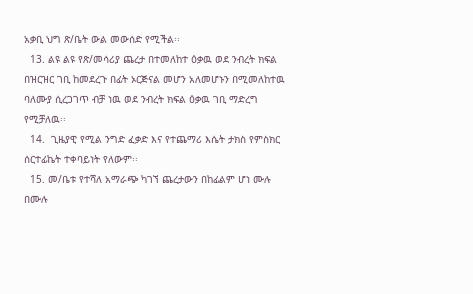አቃቢ ህግ ጽ/ቤት ውል መውሰድ የሚችል፡፡
  13. ልዩ ልዩ የጽ/መሳሪያ ጨረታ በተመለከተ ዕቃዉ ወደ ንብረት ክፍል በዝርዝር ገቢ ከመደረጉ በፊት ኦርጅናል መሆን አለመሆኑን በሚመለከተዉ ባለሙያ ሲረጋገጥ ብቻ ነዉ ወደ ንብረት ክፍል ዕቃዉ ገቢ ማድረግ የሚቻለዉ፡፡
  14.  ጊዜያዊ የሚል ንግድ ፈቃድ እና የተጨማሪ እሴት ታክስ የምስክር ሰርተፊኬት ተቀባይነት የለውም፡፡
  15. መ/ቤቱ የተሻለ አማራጭ ካገኘ ጨረታውን በከፊልም ሆነ ሙሉ በሙሉ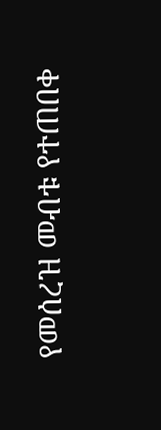የመሰረዝ መብቱ የተጠበቀ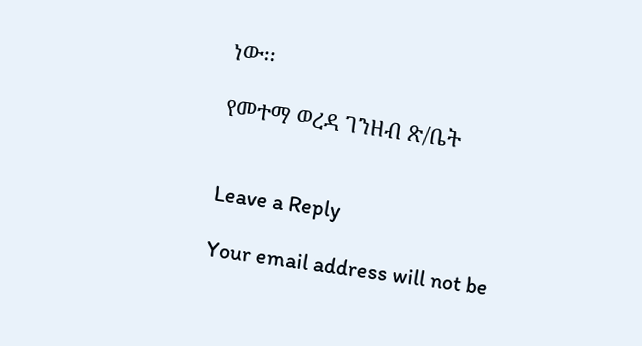ነው፡፡

የመተማ ወረዳ ገንዘብ ጽ/ቤት


Leave a Reply

Your email address will not be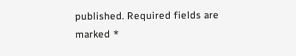published. Required fields are marked *